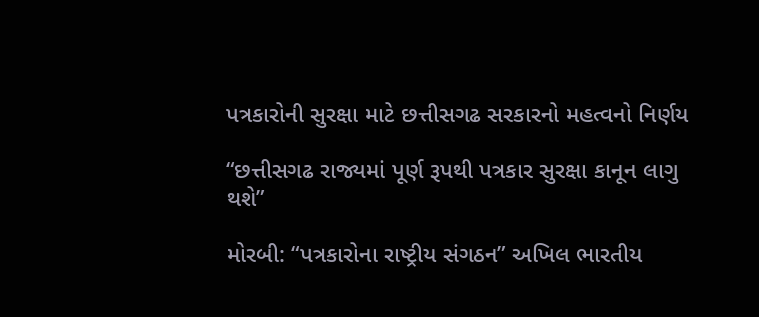પત્રકારોની સુરક્ષા માટે છત્તીસગઢ સરકારનો મહત્વનો નિર્ણય

“છત્તીસગઢ રાજ્યમાં પૂર્ણ રૂપથી પત્રકાર સુરક્ષા કાનૂન લાગુ થશે”

મોરબી: “પત્રકારોના રાષ્ટ્રીય સંગઠન” અખિલ ભારતીય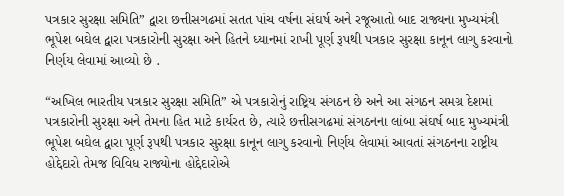પત્રકાર સુરક્ષા સમિતિ” દ્વારા છત્તીસગઢમાં સતત પાંચ વર્ષના સંઘર્ષ અને રજૂઆતો બાદ રાજ્યના મુખ્યમંત્રી ભૂપેશ બઘેલ દ્વારા પત્રકારોની સુરક્ષા અને હિતને ધ્યાનમાં રાખી પૂર્ણ રૂપથી પત્રકાર સુરક્ષા કાનૂન લાગુ કરવાનો નિર્ણય લેવામાં આવ્યો છે .

“અખિલ ભારતીય પત્રકાર સુરક્ષા સમિતિ” એ પત્રકારોનું રાષ્ટ્રિય સંગઠન છે અને આ સંગઠન સમગ્ર દેશમાં પત્રકારોની સુરક્ષા અને તેમના હિત માટે કાર્યરત છે, ત્યારે છત્તીસગઢમાં સંગઠનના લાંબા સંઘર્ષ બાદ મુખ્યમંત્રી ભૂપેશ બઘેલ દ્વારા પૂર્ણ રૂપથી પત્રકાર સુરક્ષા કાનૂન લાગુ કરવાનો નિર્ણય લેવામાં આવતાં સંગઠનના રાષ્ટ્રીય હોદ્દેદારો તેમજ વિવિધ રાજ્યોના હોદ્દેદારોએ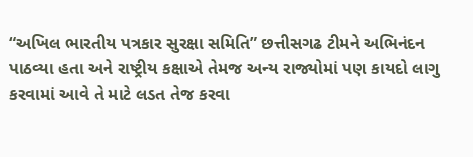“અખિલ ભારતીય પત્રકાર સુરક્ષા સમિતિ” છત્તીસગઢ ટીમને અભિનંદન પાઠવ્યા હતા અને રાષ્ટ્રીય કક્ષાએ તેમજ અન્ય રાજ્યોમાં પણ કાયદો લાગુ કરવામાં આવે તે માટે લડત તેજ કરવા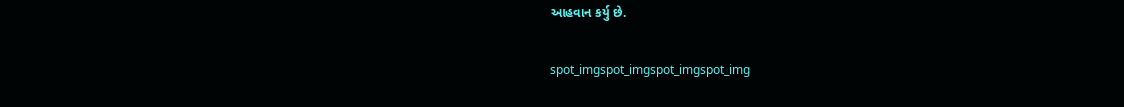આહવાન કર્યુ છે.

spot_imgspot_imgspot_imgspot_img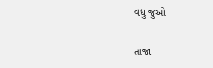વધુ જુઓ

તાજા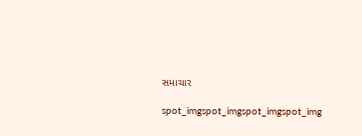સમાચાર

spot_imgspot_imgspot_imgspot_img